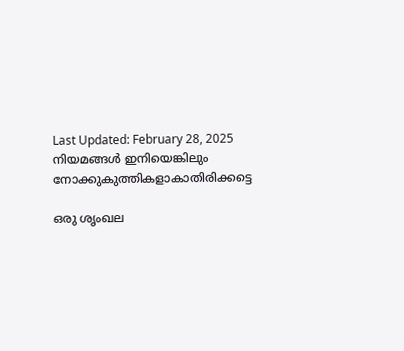Last Updated: February 28, 2025
നിയമങ്ങള്‍ ഇനിയെങ്കിലും നോക്കുകുത്തികളാകാതിരിക്കട്ടെ

ഒരു ശൃംഖല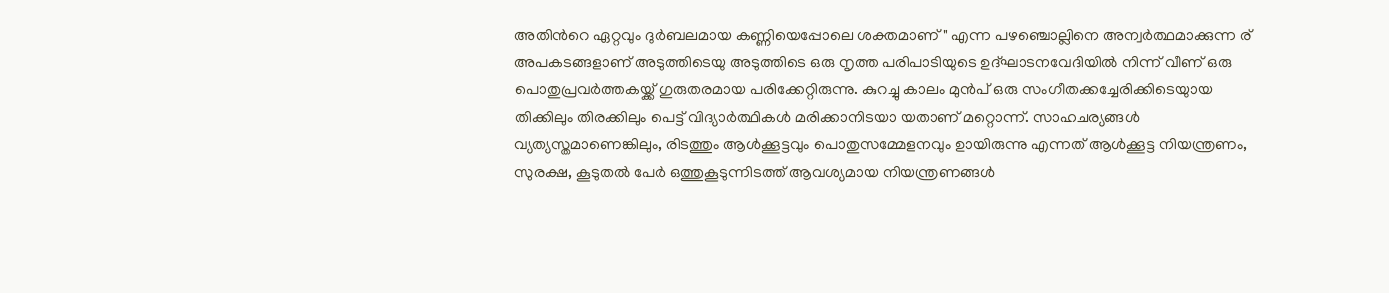അതിന്‍റെ ഏറ്റവും ദുര്‍ബലമായ കണ്ണിയെപ്പോലെ ശക്തമാണ്" എന്ന പഴഞ്ചൊല്ലിനെ അന്വര്‍ത്ഥമാക്കുന്ന ര് അപകടങ്ങളാണ് അടുത്തിടെയു അടുത്തിടെ ഒരു നൃത്ത പരിപാടിയുടെ ഉദ്ഘാടനവേദിയില്‍ നിന്ന് വീണ് ഒരു പൊതുപ്രവര്‍ത്തകയ്ക്ക് ഗുരുതരമായ പരിക്കേറ്റിരുന്നു. കുറച്ചു കാലം മുന്‍പ് ഒരു സംഗീതക്കച്ചേരിക്കിടെയുായ തിക്കിലും തിരക്കിലും പെട്ട് വിദ്യാര്‍ത്ഥികള്‍ മരിക്കാനിടയാ യതാണ് മറ്റൊന്ന്. സാഹചര്യങ്ങള്‍ വ്യത്യസ്തമാണെങ്കിലും, രിടത്തും ആള്‍ക്കൂട്ടവും പൊതുസമ്മേളനവും ഉായിരുന്നു എന്നത് ആള്‍ക്കൂട്ട നിയന്ത്രണം, സുരക്ഷ, കൂടുതല്‍ പേര്‍ ഒത്തുകൂടുന്നിടത്ത് ആവശ്യമായ നിയന്ത്രണങ്ങള്‍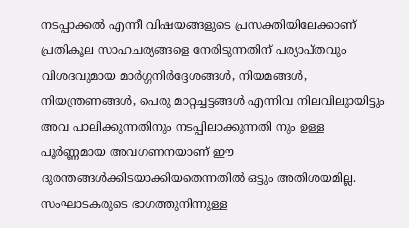നടപ്പാക്കല്‍ എന്നീ വിഷയങ്ങളുടെ പ്രസക്തിയിലേക്കാണ് പ്രതികൂല സാഹചര്യങ്ങളെ നേരിടുന്നതിന് പര്യാപ്തവും വിശദവുമായ മാര്‍ഗ്ഗനിര്‍ദ്ദേശങ്ങള്‍, നിയമങ്ങള്‍, നിയന്ത്രണങ്ങള്‍, പെരു മാറ്റച്ചട്ടങ്ങള്‍ എന്നിവ നിലവിലുായിട്ടും അവ പാലിക്കുന്നതിനും നടപ്പിലാക്കുന്നതി നും ഉള്ള പൂര്‍ണ്ണമായ അവഗണനയാണ് ഈ ദുരന്തങ്ങള്‍ക്കിടയാക്കിയതെന്നതില്‍ ഒട്ടും അതിശയമില്ല. സംഘാടകരുടെ ഭാഗത്തുനിന്നുള്ള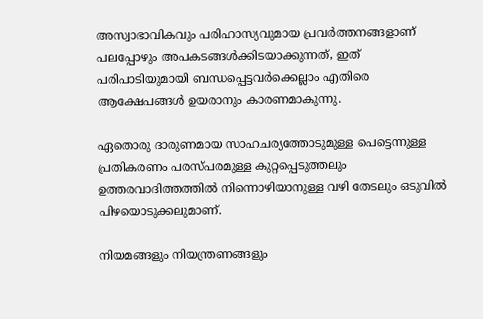അസ്വാഭാവികവും പരിഹാസ്യവുമായ പ്രവര്‍ത്തനങ്ങളാണ് പലപ്പോഴും അപകടങ്ങള്‍ക്കിടയാക്കുന്നത്, ഇത് പരിപാടിയുമായി ബന്ധപ്പെട്ടവര്‍ക്കെല്ലാം എതിരെ ആക്ഷേപങ്ങള്‍ ഉയരാനും കാരണമാകുന്നു.

ഏതൊരു ദാരുണമായ സാഹചര്യത്തോടുമുള്ള പെട്ടെന്നുള്ള പ്രതികരണം പരസ്പരമുള്ള കുറ്റപ്പെടുത്തലും ഉത്തരവാദിത്തത്തില്‍ നിന്നൊഴിയാനുള്ള വഴി തേടലും ഒടുവില്‍ പിഴയൊടുക്കലുമാണ്.

നിയമങ്ങളും നിയന്ത്രണങ്ങളും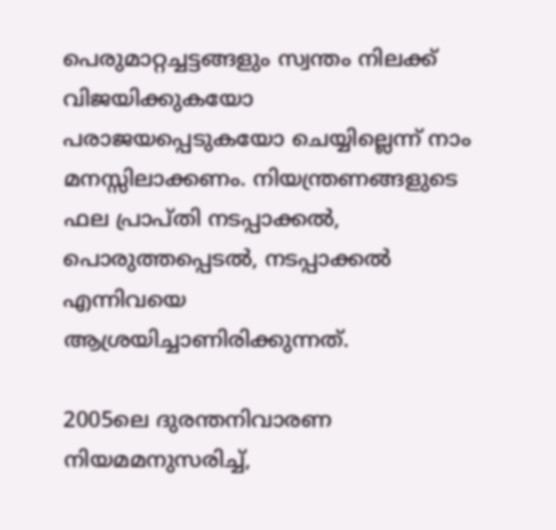പെരുമാറ്റച്ചട്ടങ്ങളും സ്വന്തം നിലക്ക് വിജയിക്കുകയോ പരാജയപ്പെടുകയോ ചെയ്യില്ലെന്ന് നാം മനസ്സിലാക്കണം. നിയന്ത്രണങ്ങളുടെ ഫല പ്രാപ്തി നടപ്പാക്കല്‍, പൊരുത്തപ്പെടല്‍, നടപ്പാക്കല്‍ എന്നിവയെ ആശ്രയിച്ചാണിരിക്കുന്നത്.

2005ലെ ദുരന്തനിവാരണ നിയമമനുസരിച്ച്,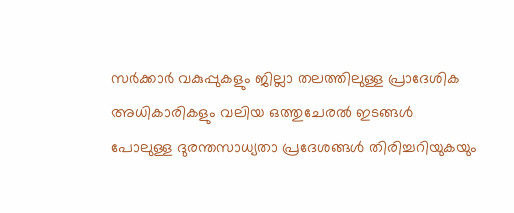സര്‍ക്കാര്‍ വകുപ്പുകളും ജില്ലാ തലത്തിലുള്ള പ്രാദേശിക അധികാരികളും വലിയ ഒത്തുചേരല്‍ ഇടങ്ങള്‍ പോലുള്ള ദുരന്തസാധ്യതാ പ്രദേശങ്ങള്‍ തിരിച്ചറിയുകയും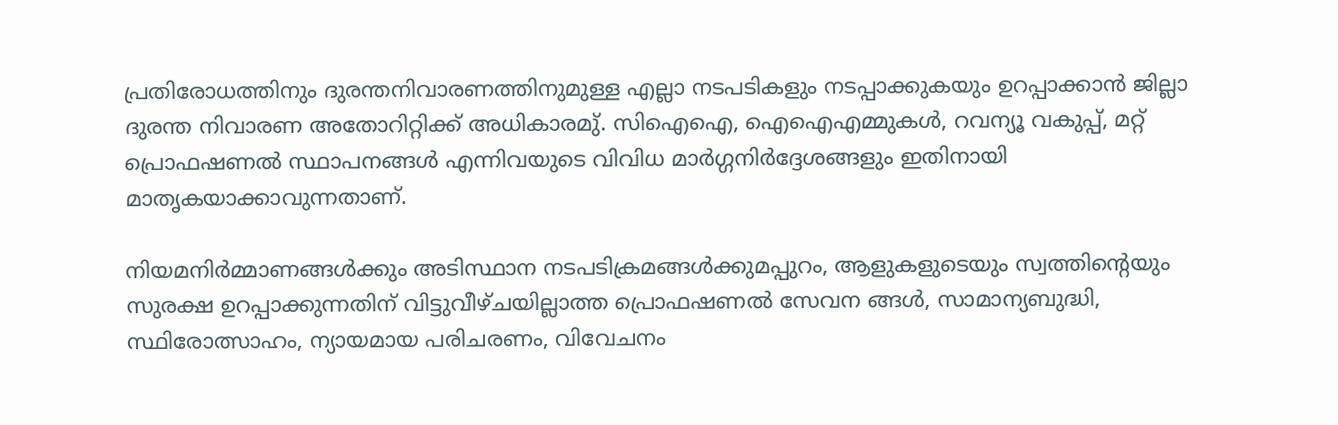പ്രതിരോധത്തിനും ദുരന്തനിവാരണത്തിനുമുള്ള എല്ലാ നടപടികളും നടപ്പാക്കുകയും ഉറപ്പാക്കാന്‍ ജില്ലാ ദുരന്ത നിവാരണ അതോറിറ്റിക്ക് അധികാരമു്. സിഐഐ, ഐഐഎമ്മുകള്‍, റവന്യൂ വകുപ്പ്, മറ്റ് പ്രൊഫഷണല്‍ സ്ഥാപനങ്ങള്‍ എന്നിവയുടെ വിവിധ മാര്‍ഗ്ഗനിര്‍ദ്ദേശങ്ങളും ഇതിനായി മാതൃകയാക്കാവുന്നതാണ്.

നിയമനിര്‍മ്മാണങ്ങള്‍ക്കും അടിസ്ഥാന നടപടിക്രമങ്ങള്‍ക്കുമപ്പുറം, ആളുകളുടെയും സ്വത്തിന്‍റെയും സുരക്ഷ ഉറപ്പാക്കുന്നതിന് വിട്ടുവീഴ്ചയില്ലാത്ത പ്രൊഫഷണല്‍ സേവന ങ്ങള്‍, സാമാന്യബുദ്ധി, സ്ഥിരോത്സാഹം, ന്യായമായ പരിചരണം, വിവേചനം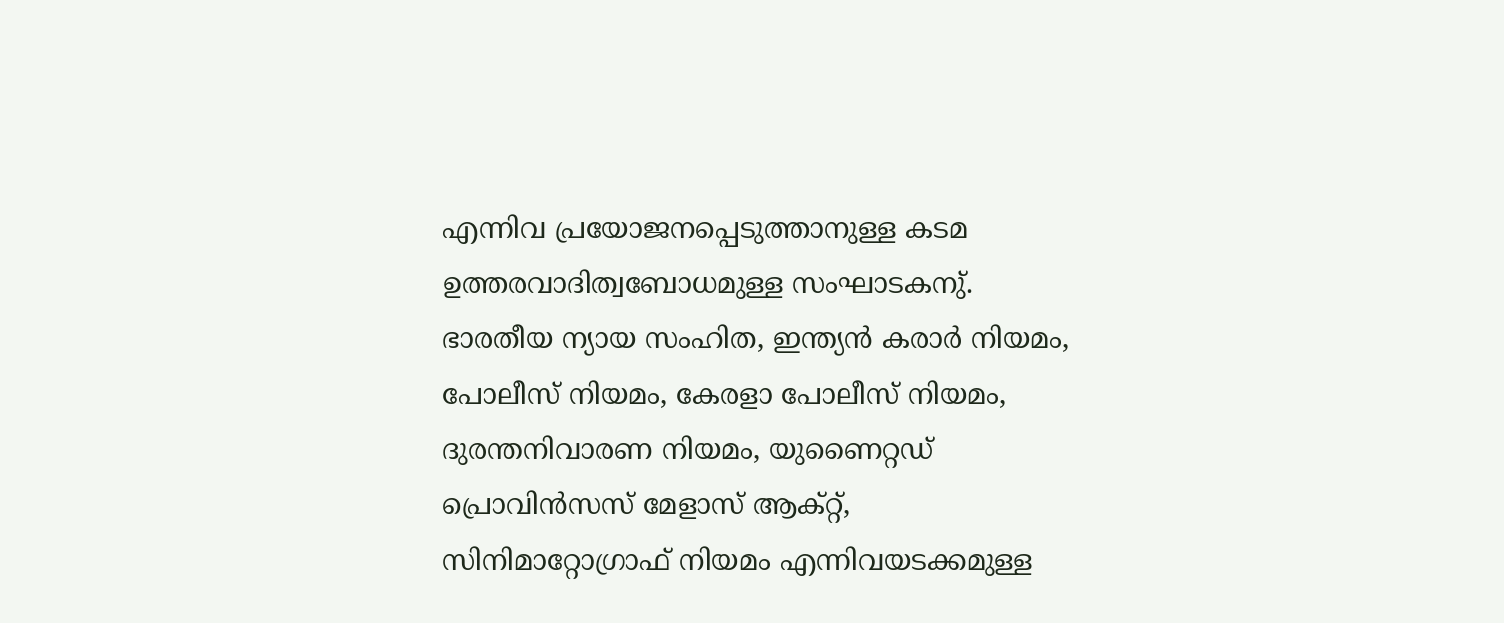എന്നിവ പ്രയോജനപ്പെടുത്താനുള്ള കടമ ഉത്തരവാദിത്വബോധമുള്ള സംഘാടകനു്. ഭാരതീയ ന്യായ സംഹിത, ഇന്ത്യന്‍ കരാര്‍ നിയമം, പോലീസ് നിയമം, കേരളാ പോലീസ് നിയമം, ദുരന്തനിവാരണ നിയമം, യുണൈറ്റഡ് പ്രൊവിന്‍സസ് മേളാസ് ആക്റ്റ്, സിനിമാറ്റോഗ്രാഫ് നിയമം എന്നിവയടക്കമുള്ള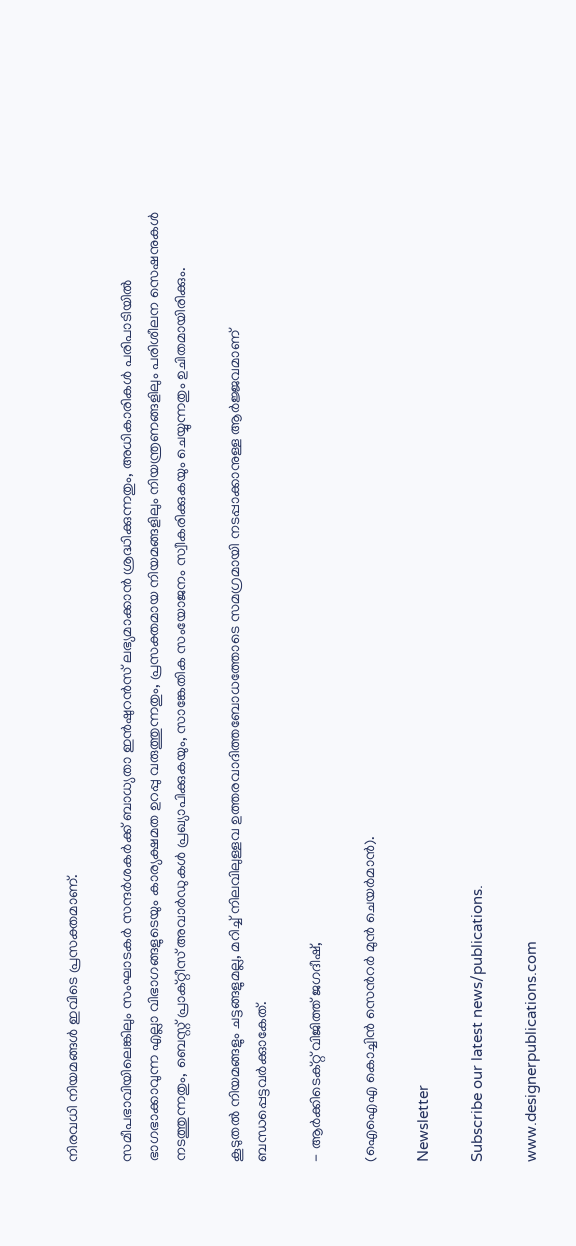നിരവധി നിയമങ്ങള്‍ ഇവിടെ പ്രസക്തമാണ്.

സമീപഭാവിയിലെങ്കിലും സംഘാടകര്‍ സന്ദര്‍ശകര്‍ക്ക് ബാധ്യതാ ഇന്‍ഷുറന്‍സ് ലഭ്യമാക്കാന്‍ ശ്രദ്ധിക്കുന്നതും, അധികാരികള്‍ പരിപാടിയില്‍ ഭാഗഭാക്കാവുന്ന എല്ലാ വിഭാഗങ്ങളുടെയും കാര്യക്ഷമത ഉറപ്പു വരുത്തുന്നതും, പ്രസക്തമായ നിയമങ്ങളിലും നിയന്ത്രണങ്ങളിലും പരിശീലന സെഷനുകള്‍ നടത്തുന്നതും, ബെസ്റ്റ് പ്രാക്റ്റീസ് അവാര്‍ഡുകള്‍ പ്രഖ്യാപിക്കുകയും, സാങ്കേതിക സംയോജനം സ്വീകരിക്കുകയും ചെയ്യുന്നതും ഉചിതമായിരിക്കും.

കൂടുതല്‍ നിയമങ്ങളും ചട്ടങ്ങളുമല്ല, മറിച്ച് നിലവിലുള്ളവ ഉത്തരവാദിത്തബോധത്തോടെ സമഗ്രമായി നടപ്പാക്കാനുള്ള ആര്‍ജ്ജവമാണ് ബന്ധപ്പെട്ടവര്‍ക്കുാകേത്.

- ആര്‍ക്കിടെക്റ്റ് വിജിത്ത് ജഗദീഷ്,

(ഐഐഎ കൊച്ചിന്‍ സെന്‍റര്‍ മുന്‍ ചെയര്‍മാന്‍).

Newsletter

Subscribe our latest news/publications.

www.designerpublications.com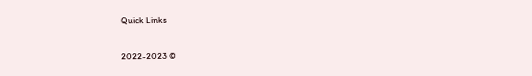Quick Links

2022-2023 ©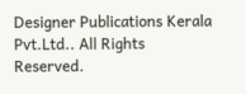Designer Publications Kerala Pvt.Ltd.. All Rights Reserved.